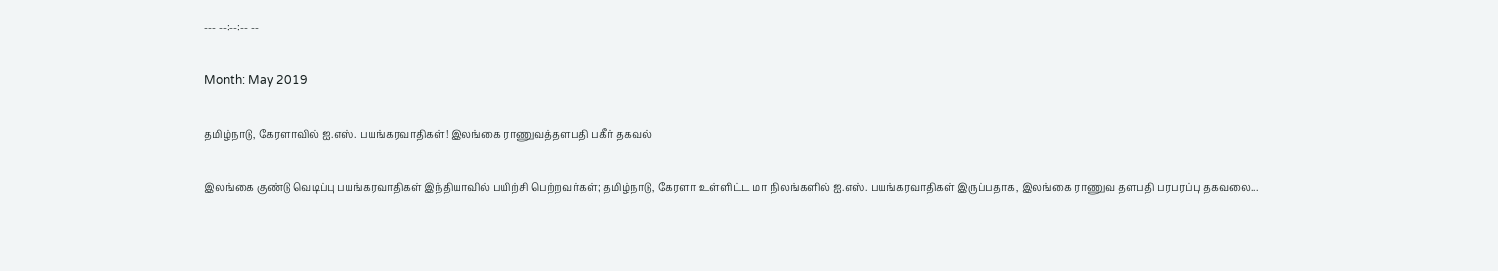--- --:--:-- --

Month: May 2019

தமிழ்நாடு, கேரளாவில் ஐ.எஸ். பயங்கரவாதிகள்! இலங்கை ராணுவத்தளபதி பகீர் தகவல்

இலங்கை குண்டு வெடிப்பு பயங்கரவாதிகள் இந்தியாவில் பயிற்சி பெற்றவர்கள்; தமிழ்நாடு, கேரளா உள்ளிட்ட மா நிலங்களில் ஐ.எஸ். பயங்கரவாதிகள் இருப்பதாக, இலங்கை ராணுவ தளபதி பரபரப்பு தகவலை...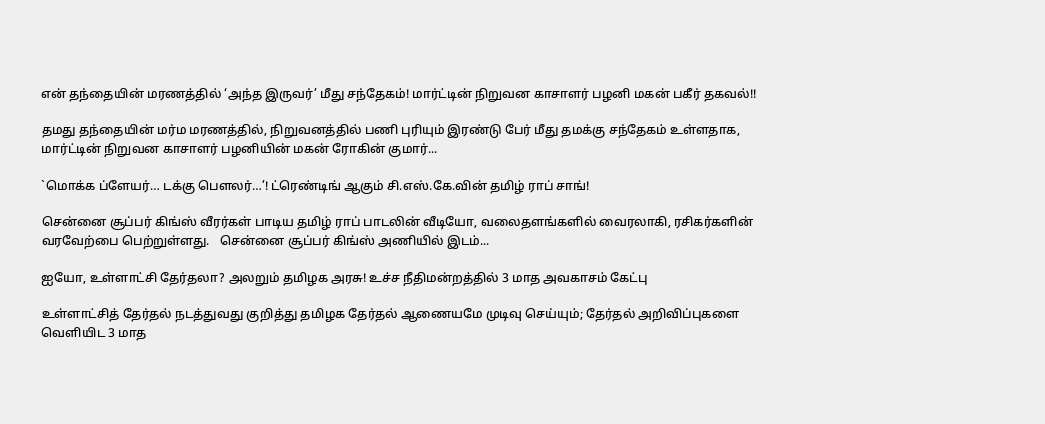என் தந்தையின் மரணத்தில் ‘அந்த இருவர்’ மீது சந்தேகம்! மார்ட்டின் நிறுவன காசாளர் பழனி மகன் பகீர் தகவல்!!

தமது தந்தையின் மர்ம மரணத்தில், நிறுவனத்தில் பணி புரியும் இரண்டு பேர் மீது தமக்கு சந்தேகம் உள்ளதாக, மார்ட்டின் நிறுவன காசாளர் பழனியின் மகன் ரோகின் குமார்...

`மொக்க ப்ளேயர்… டக்கு பௌலர்…’! ட்ரெண்டிங் ஆகும் சி.எஸ்.கே.வின் தமிழ் ராப் சாங்!

சென்னை சூப்பர் கிங்ஸ் வீரர்கள் பாடிய தமிழ் ராப் பாடலின் வீடியோ, வலைதளங்களில் வைரலாகி, ரசிகர்களின் வரவேற்பை பெற்றுள்ளது.   சென்னை சூப்பர் கிங்ஸ் அணியில் இடம்...

ஐயோ, உள்ளாட்சி தேர்தலா? அலறும் தமிழக அரசு! உச்ச நீதிமன்றத்தில் 3 மாத அவகாசம் கேட்பு

உள்ளாட்சித் தேர்தல் நடத்துவது குறித்து தமிழக தேர்தல் ஆணையமே முடிவு செய்யும்; தேர்தல் அறிவிப்புகளை வெளியிட 3 மாத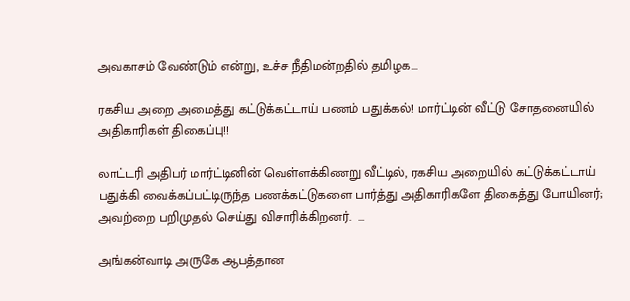அவகாசம் வேண்டும் என்று, உச்ச நீதிமன்றதில் தமிழக...

ரகசிய அறை அமைத்து கட்டுக்கட்டாய் பணம் பதுக்கல்! மார்ட்டின் வீட்டு சோதனையில் அதிகாரிகள் திகைப்பு!!

லாட்டரி அதிபர் மார்ட்டினின் வெள்ளக்கிணறு வீட்டில், ரகசிய அறையில் கட்டுக்கட்டாய் பதுக்கி வைக்கப்பட்டிருந்த பணக்கட்டுகளை பார்த்து அதிகாரிகளே திகைத்து போயினர்; அவற்றை பறிமுதல் செய்து விசாரிக்கிறனர்.  ...

அங்கன்வாடி அருகே ஆபத்தான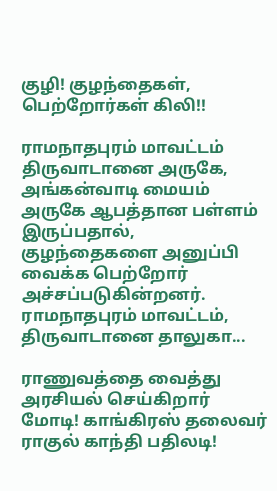குழி! குழந்தைகள், பெற்றோர்கள் கிலி!!

ராமநாதபுரம் மாவட்டம் திருவாடானை அருகே, அங்கன்வாடி மையம் அருகே ஆபத்தான பள்ளம் இருப்பதால், குழந்தைகளை அனுப்பி வைக்க பெற்றோர் அச்சப்படுகின்றனர்.   ராமநாதபுரம் மாவட்டம், திருவாடானை தாலுகா...

ராணுவத்தை வைத்து அரசியல் செய்கிறார் மோடி! காங்கிரஸ் தலைவர் ராகுல் காந்தி பதிலடி!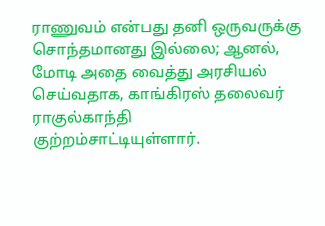ராணுவம் என்பது தனி ஒருவருக்கு சொந்தமானது இல்லை; ஆனல், மோடி அதை வைத்து அரசியல் செய்வதாக, காங்கிரஸ் தலைவர் ராகுல்காந்தி குற்றம்சாட்டியுள்ளார்.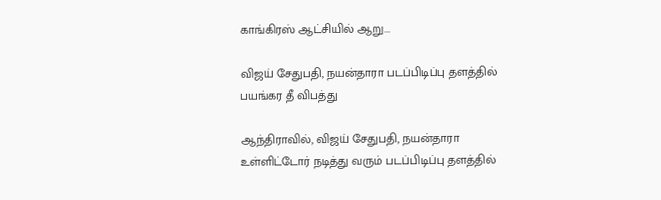காங்கிரஸ் ஆட்சியில் ஆறு...

விஜய் சேதுபதி, நயன்தாரா படப்பிடிப்பு தளத்தில் பயங்கர தீ விபத்து

ஆந்திராவில், விஜய் சேதுபதி, நயன்தாரா உள்ளிட்டோர் நடித்து வரும் படப்பிடிப்பு தளத்தில்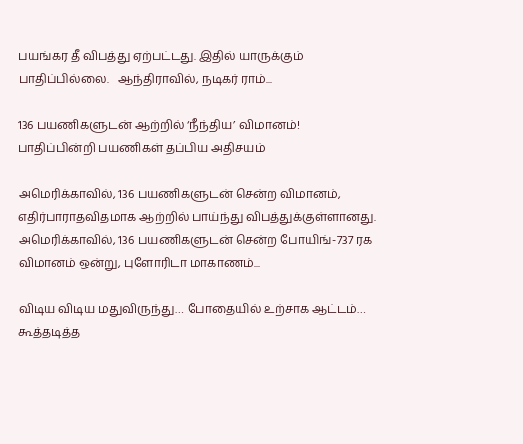பயங்கர தீ விபத்து ஏற்பட்டது. இதில் யாருக்கும் பாதிப்பில்லை.   ஆந்திராவில், நடிகர் ராம்...

136 பயணிகளுடன் ஆற்றில் ‘நீந்திய’ விமானம்! பாதிப்பின்றி பயணிகள் தப்பிய அதிசயம்

அமெரிக்காவில், 136 பயணிகளுடன் சென்ற விமானம், எதிர்பாராதவிதமாக ஆற்றில் பாய்ந்து விபத்துக்குள்ளானது.   அமெரிக்காவில், 136 பயணிகளுடன் சென்ற போயிங்-737 ரக விமானம் ஒன்று, புளோரிடா மாகாணம்...

விடிய விடிய மதுவிருந்து… போதையில் உற்சாக ஆட்டம்… கூத்தடித்த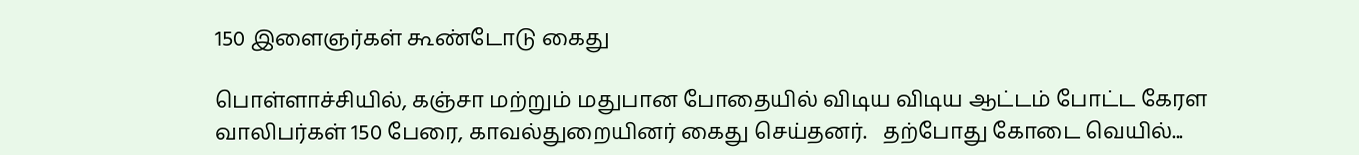150 இளைஞர்கள் கூண்டோடு கைது

பொள்ளாச்சியில், கஞ்சா மற்றும் மதுபான போதையில் விடிய விடிய ஆட்டம் போட்ட கேரள வாலிபர்கள் 150 பேரை, காவல்துறையினர் கைது செய்தனர்.   தற்போது கோடை வெயில்...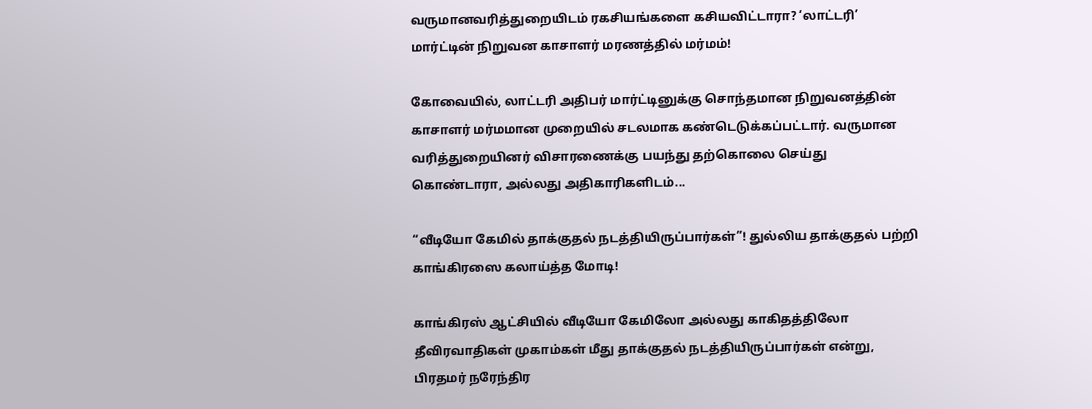வருமானவரித்துறையிடம் ரகசியங்களை கசியவிட்டாரா? ‘லாட்டரி’ மார்ட்டின் நிறுவன காசாளர் மரணத்தில் மர்மம்!

கோவையில், லாட்டரி அதிபர் மார்ட்டினுக்கு சொந்தமான நிறுவனத்தின் காசாளர் மர்மமான முறையில் சடலமாக கண்டெடுக்கப்பட்டார். வருமான வரித்துறையினர் விசாரணைக்கு பயந்து தற்கொலை செய்து கொண்டாரா, அல்லது அதிகாரிகளிடம்...

“வீடியோ கேமில் தாக்குதல் நடத்தியிருப்பார்கள்”! துல்லிய தாக்குதல் பற்றி காங்கிரஸை கலாய்த்த மோடி!

காங்கிரஸ் ஆட்சியில் வீடியோ கேமிலோ அல்லது காகிதத்திலோ தீவிரவாதிகள் முகாம்கள் மீது தாக்குதல் நடத்தியிருப்பார்கள் என்று, பிரதமர் நரேந்திர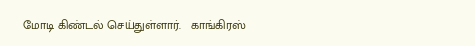மோடி கிண்டல் செய்துள்ளார்.   காங்கிரஸ்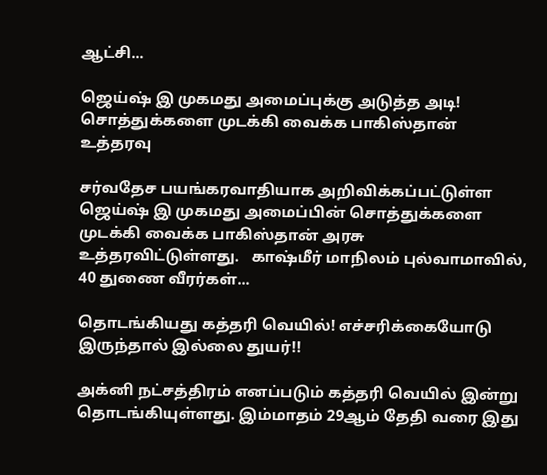ஆட்சி...

ஜெய்ஷ் இ முகமது அமைப்புக்கு அடுத்த அடி! சொத்துக்களை முடக்கி வைக்க பாகிஸ்தான் உத்தரவு

சர்வதேச பயங்கரவாதியாக அறிவிக்கப்பட்டுள்ள ஜெய்ஷ் இ முகமது அமைப்பின் சொத்துக்களை முடக்கி வைக்க பாகிஸ்தான் அரசு உத்தரவிட்டுள்ளது.   காஷ்மீர் மாநிலம் புல்வாமாவில், 40 துணை வீரர்கள்...

தொடங்கியது கத்தரி வெயில்! எச்சரிக்கையோடு இருந்தால் இல்லை துயர்!!

அக்னி நட்சத்திரம் எனப்படும் கத்தரி வெயில் இன்று தொடங்கியுள்ளது. இம்மாதம் 29ஆம் தேதி வரை இது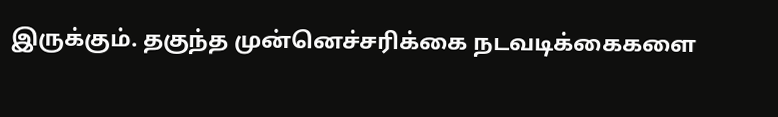இருக்கும். தகுந்த முன்னெச்சரிக்கை நடவடிக்கைகளை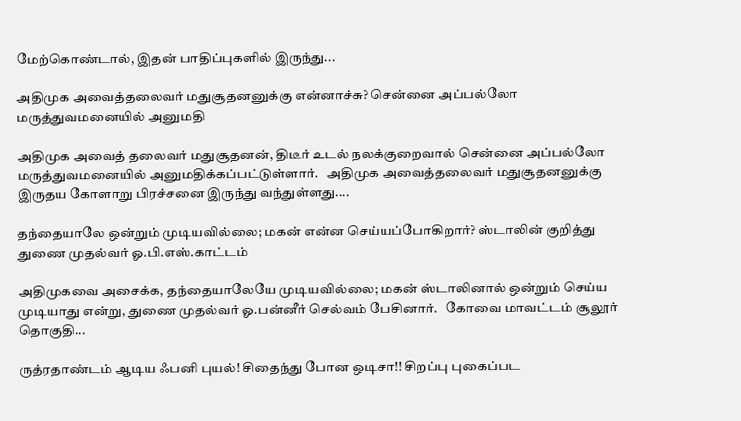மேற்கொண்டால், இதன் பாதிப்புகளில் இருந்து...

அதிமுக அவைத்தலைவர் மதுசூதனனுக்கு என்னாச்சு? சென்னை அப்பல்லோ மருத்துவமனையில் அனுமதி

அதிமுக அவைத் தலைவர் மதுசூதனன், திடீர் உடல் நலக்குறைவால் சென்னை அப்பல்லோ மருத்துவமனையில் அனுமதிக்கப்பட்டுள்ளார்.   அதிமுக அவைத்தலைவர் மதுசூதனனுக்கு இருதய கோளாறு பிரச்சனை இருந்து வந்துள்ளது....

தந்தையாலே ஒன்றும் முடியவில்லை; மகன் என்ன செய்யப்போகிறார்? ஸ்டாலின் குறித்து துணை முதல்வர் ஓ.பி.எஸ்.காட்டம்

அதிமுகவை அசைக்க, தந்தையாலேயே முடியவில்லை; மகன் ஸ்டாலினால் ஒன்றும் செய்ய முடியாது என்று, துணை முதல்வர் ஓ.பன்னீர் செல்வம் பேசினார்.   கோவை மாவட்டம் சூலூர் தொகுதி...

ருத்ரதாண்டம் ஆடிய ஃபனி புயல்! சிதைந்து போன ஒடிசா!! சிறப்பு புகைப்பட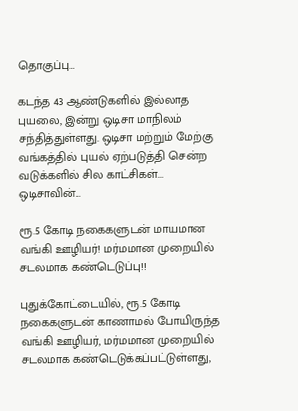தொகுப்பு…

கடந்த 43 ஆண்டுகளில் இல்லாத புயலை, இன்று ஒடிசா மாநிலம் சந்தித்துள்ளது. ஒடிசா மற்றும் மேற்கு வங்கத்தில் புயல் ஏற்படுத்தி சென்ற வடுக்களில் சில காட்சிகள்... ஒடிசாவின்...

ரூ.5 கோடி நகைகளுடன் மாயமான வங்கி ஊழியர்! மர்மமான முறையில் சடலமாக கண்டெடுப்பு!!

புதுக்கோட்டையில், ரூ.5 கோடி நகைகளுடன் காணாமல் போயிருந்த வங்கி ஊழியர், மர்மமான முறையில் சடலமாக கண்டெடுக்கப்பட்டுள்ளது,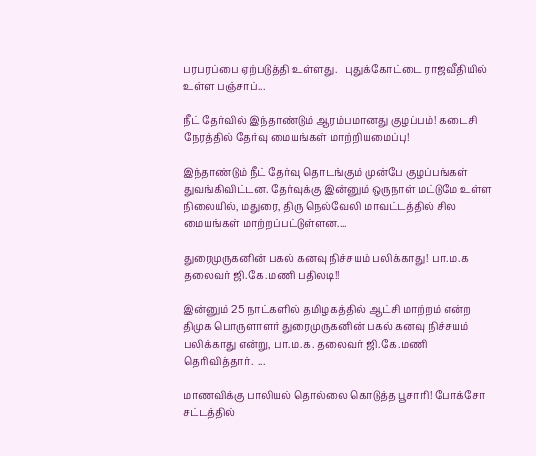பரபரப்பை ஏற்படுத்தி உள்ளது.   புதுக்கோட்டை ராஜவீதியில் உள்ள பஞ்சாப்...

நீட் தேர்வில் இந்தாண்டும் ஆரம்பமானது குழப்பம்! கடைசி நேரத்தில் தேர்வு மையங்கள் மாற்றியமைப்பு!

இந்தாண்டும் நீட் தேர்வு தொடங்கும் முன்பே குழப்பங்கள் துவங்கிவிட்டன. தேர்வுக்கு இன்னும் ஒருநாள் மட்டுமே உள்ள நிலையில், மதுரை, திரு நெல்வேலி மாவட்டத்தில் சில மையங்கள் மாற்றப்பட்டுள்ளன....

துரைமுருகனின் பகல் கனவு நிச்சயம் பலிக்காது! பா.ம.க தலைவர் ஜி.கே.மணி பதிலடி!!

இன்னும் 25 நாட்களில் தமிழகத்தில் ஆட்சி மாற்றம் என்ற திமுக பொருளாளர் துரைமுருகனின் பகல் கனவு நிச்சயம் பலிக்காது என்று, பா.ம.க. தலைவர் ஜி.கே.மணி தெரிவித்தார்.  ...

மாணவிக்கு பாலியல் தொல்லை கொடுத்த பூசாரி! போக்சோ சட்டத்தில்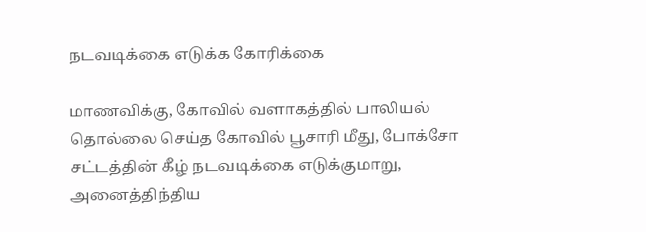நடவடிக்கை எடுக்க கோரிக்கை

மாணவிக்கு, கோவில் வளாகத்தில் பாலியல் தொல்லை செய்த கோவில் பூசாரி மீது, போக்சோ சட்டத்தின் கீழ் நடவடிக்கை எடுக்குமாறு, அனைத்திந்திய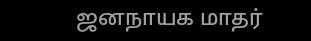ஜனநாயக மாதர்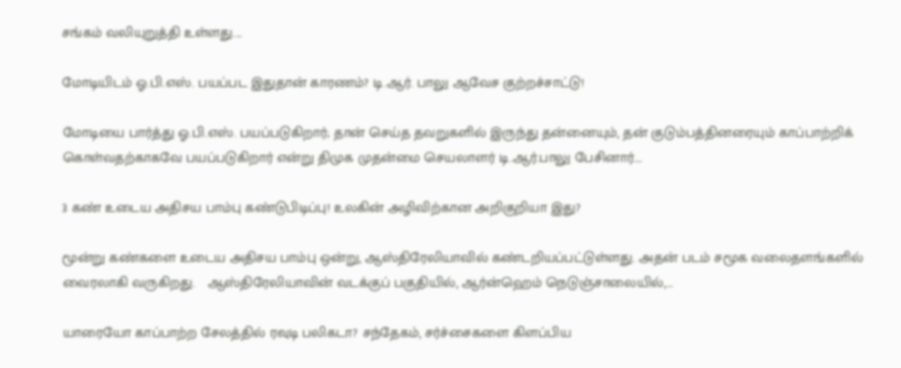சங்கம் வலியுறுத்தி உள்ளது....

மோடியிடம் ஓ.பி.எஸ். பயப்பட இதுதான் காரணம்? டி.ஆர். பாலு ஆவேச குற்றச்சாட்டு!

மோடியை பார்த்து ஓ.பி.எஸ். பயப்படுகிறார்; தான் செய்த தவறுகளில் இருந்து தன்னையும், தன் குடும்பத்தினரையும் காப்பாற்றிக் கொள்வதற்காகவே பயப்படுகிறார் என்று திமுக முதன்மை செயலாளர் டி.ஆர்.பாலு பேசினார்....

3 கண் உடைய அதிசய பாம்பு கண்டுபிடிப்பு! உலகின் அழிவிற்கான அறிகுறியா இது?

மூன்று கண்களை உடைய அதிசய பாம்பு ஒன்று, ஆஸ்திரேலியாவில் கண்டறியப்பட்டுள்ளது. அதன் படம் சமூக வலைதளங்களில் வைரலாகி வருகிறது.   ஆஸ்திரேலியாவின் வடக்குப் பகுதியில், ஆர்ன்ஹெம் நெடுஞ்சாலையில்,...

யாரையோ காப்பாற்ற சேலத்தில் ரவுடி பலிகடா? சந்தேகம், சர்ச்சைகளை கிளப்பிய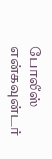போலீஸ் என்கவுன்டர்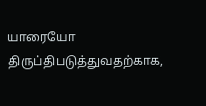யாரையோ திருப்திபடுத்துவதற்காக,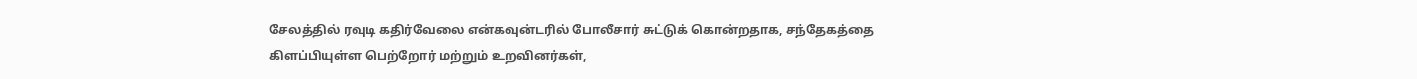சேலத்தில் ரவுடி கதிர்வேலை என்கவுன்டரில் போலீசார் சுட்டுக் கொன்றதாக, சந்தேகத்தை கிளப்பியுள்ள பெற்றோர் மற்றும் உறவினர்கள்,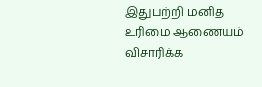இதுபற்றி மனித உரிமை ஆணையம் விசாரிக்க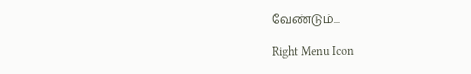வேண்டும்...

Right Menu Icon